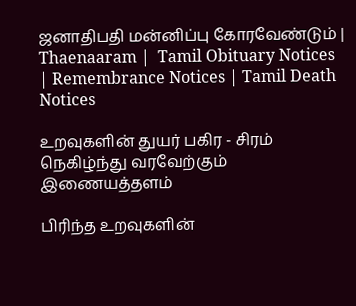ஜனாதிபதி மன்னிப்பு கோரவேண்டும் | Thaenaaram |  Tamil Obituary Notices | Remembrance Notices | Tamil Death Notices

உறவுகளின் துயர் பகிர - சிரம் நெகிழ்ந்து வரவேற்கும் இணையத்தளம்

பிரிந்த உறவுகளின்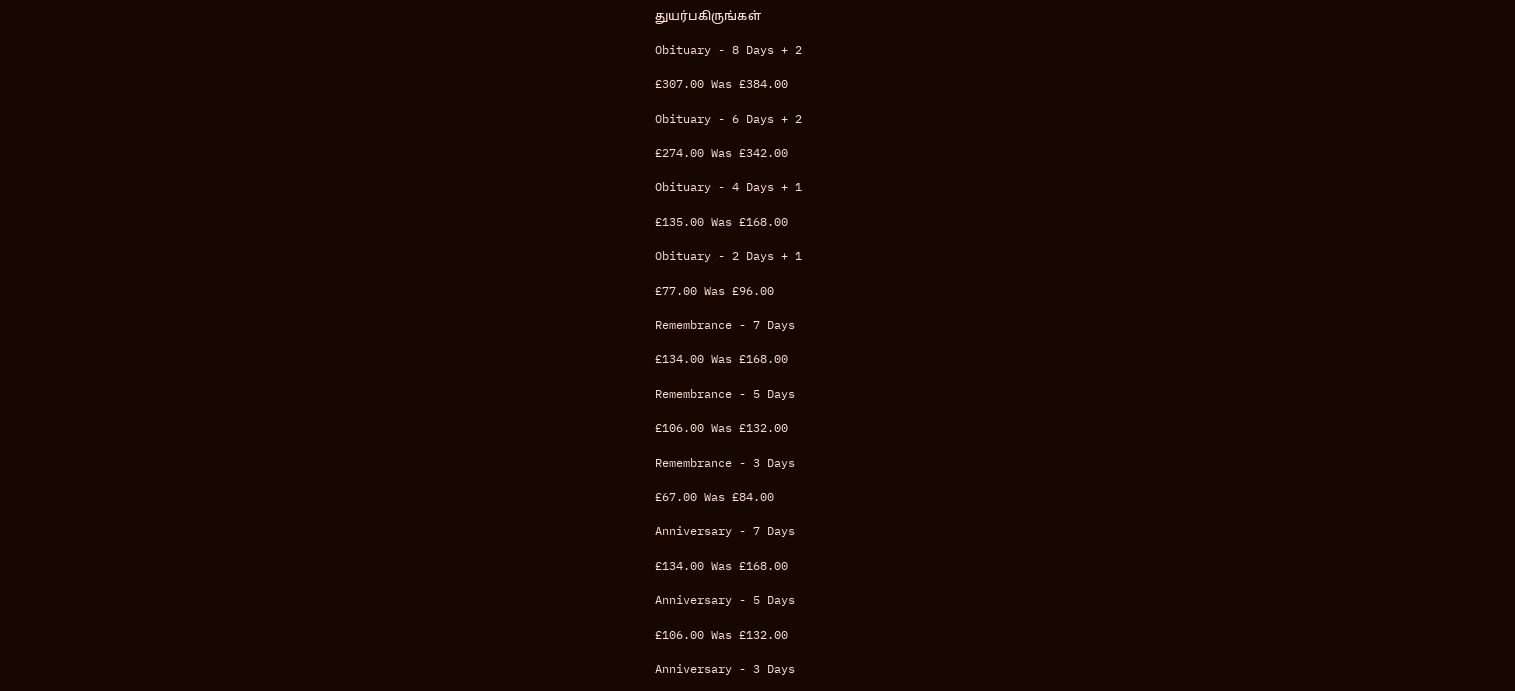துயர்பகிருங்கள்

Obituary - 8 Days + 2

£307.00 Was £384.00

Obituary - 6 Days + 2

£274.00 Was £342.00

Obituary - 4 Days + 1

£135.00 Was £168.00

Obituary - 2 Days + 1

£77.00 Was £96.00

Remembrance - 7 Days

£134.00 Was £168.00

Remembrance - 5 Days

£106.00 Was £132.00

Remembrance - 3 Days

£67.00 Was £84.00

Anniversary - 7 Days

£134.00 Was £168.00

Anniversary - 5 Days

£106.00 Was £132.00

Anniversary - 3 Days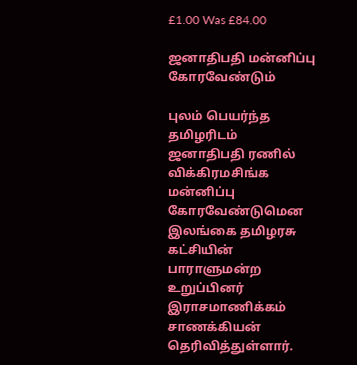£1.00 Was £84.00

ஜனாதிபதி மன்னிப்பு கோரவேண்டும்

புலம் பெயர்ந்த தமிழரிடம் ஜனாதிபதி ரணில் விக்கிரமசிங்க மன்னிப்பு கோரவேண்டுமென இலங்கை தமிழரசு கட்சியின் பாராளுமன்ற உறுப்பினர் இராசமாணிக்கம் சாணக்கியன் தெரிவித்துள்ளார்.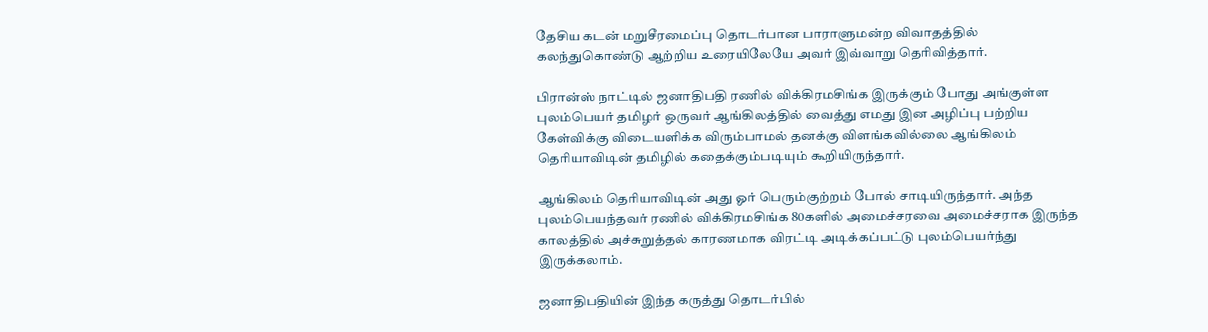தேசிய கடன் மறுசீரமைப்பு தொடர்பான பாராளுமன்ற விவாதத்தில் கலந்துகொண்டு ஆற்றிய உரையிலேயே அவர் இவ்வாறு தெரிவித்தார்.

பிரான்ஸ் நாட்டில் ஜனாதிபதி ரணில் விக்கிரமசிங்க இருக்கும் போது அங்குள்ள புலம்பெயர் தமிழர் ஒருவர் ஆங்கிலத்தில் வைத்து எமது இன அழிப்பு பற்றிய கேள்விக்கு விடையளிக்க விரும்பாமல் தனக்கு விளங்கவில்லை ஆங்கிலம் தெரியாவிடின் தமிழில் கதைக்கும்படியும் கூறியிருந்தார்.

ஆங்கிலம் தெரியாவிடின் அது ஓர் பெரும்குற்றம் போல் சாடியிருந்தார். அந்த புலம்பெயந்தவர் ரணில் விக்கிரமசிங்க 80களில் அமைச்சரவை அமைச்சராக இருந்த காலத்தில் அச்சுறுத்தல் காரணமாக விரட்டி அடிக்கப்பட்டு புலம்பெயர்ந்து இருக்கலாம்.

ஜனாதிபதியின் இந்த கருத்து தொடர்பில்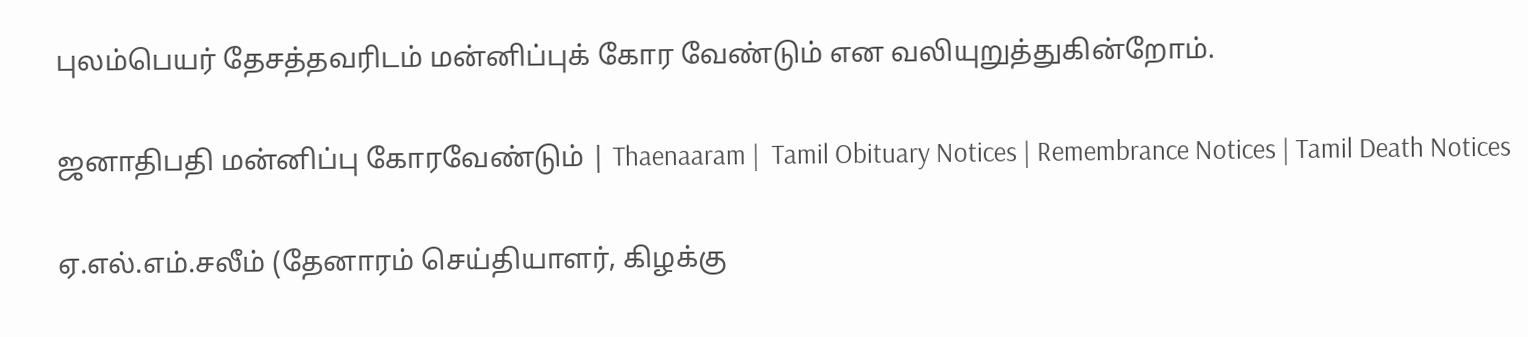புலம்பெயர் தேசத்தவரிடம் மன்னிப்புக் கோர வேண்டும் என வலியுறுத்துகின்றோம்.

ஜனாதிபதி மன்னிப்பு கோரவேண்டும் | Thaenaaram |  Tamil Obituary Notices | Remembrance Notices | Tamil Death Notices

ஏ.எல்.எம்.சலீம் (தேனாரம் செய்தியாளர், கிழக்கு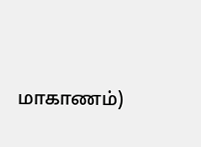மாகாணம்)